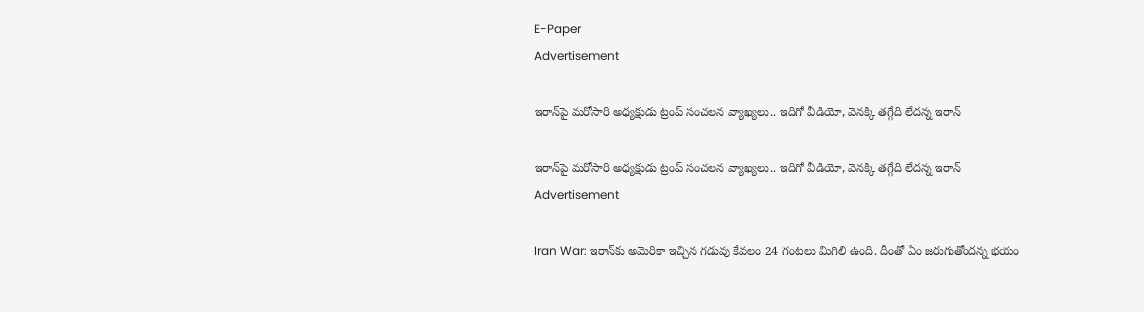E-Paper
Advertisement

ఇరాన్‌పై మరోసారి అధ్యక్షుడు ట్రంప్ సంచలన వ్యాఖ్యలు.. ఇదిగో వీడియో, వెనక్కి తగ్గేది లేదన్న ఇరాన్

ఇరాన్‌పై మరోసారి అధ్యక్షుడు ట్రంప్ సంచలన వ్యాఖ్యలు.. ఇదిగో వీడియో, వెనక్కి తగ్గేది లేదన్న ఇరాన్
Advertisement

Iran War: ఇరాన్‌కు అమెరికా ఇచ్చిన గడువు కేవలం 24 గంటలు మిగిలి ఉంది. దీంతో ఏం జరుగుతోందన్న భయం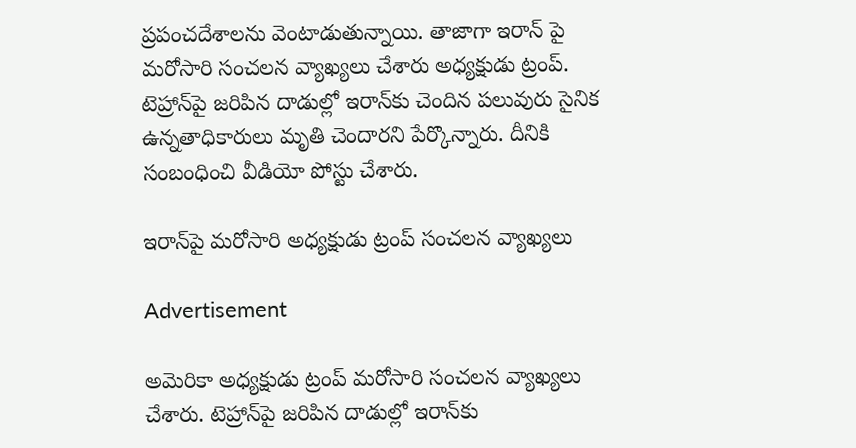ప్రపంచదేశాలను వెంటాడుతున్నాయి. తాజాగా ఇరాన్ పై మరోసారి సంచలన వ్యాఖ్యలు చేశారు అధ్యక్షుడు ట్రంప్. టెహ్రాన్‌పై జరిపిన దాడుల్లో ఇరాన్‌కు చెందిన పలువురు సైనిక ఉన్నతాధికారులు మృతి చెందారని పేర్కొన్నారు. దీనికి సంబంధించి వీడియో పోస్టు చేశారు.

ఇరాన్‌పై మరోసారి అధ్యక్షుడు ట్రంప్ సంచలన వ్యాఖ్యలు

Advertisement

అమెరికా అధ్యక్షుడు ట్రంప్ మరోసారి సంచలన వ్యాఖ్యలు చేశారు. టెహ్రాన్‌పై జరిపిన దాడుల్లో ఇరాన్‌కు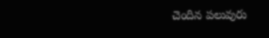చెందిన పలువురు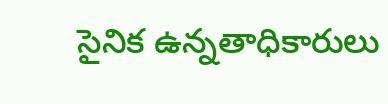సైనిక ఉన్నతాధికారులు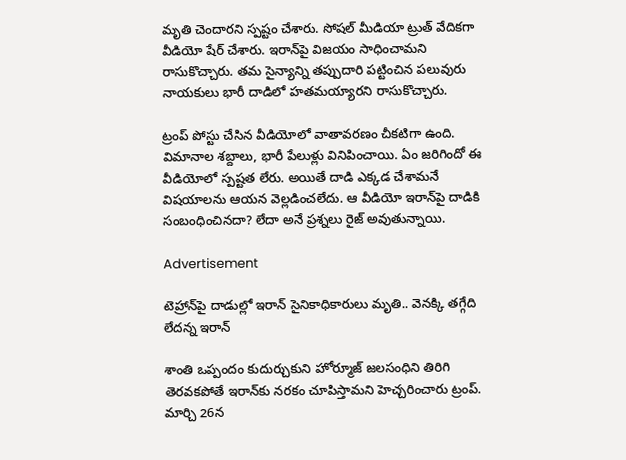మృతి చెందారని స్పష్టం చేశారు. సోషల్‌ మీడియా ట్రుత్‌ వేదికగా వీడియో షేర్ చేశారు. ఇరాన్‌పై విజయం సాధించామని రాసుకొచ్చారు. తమ సైన్యాన్ని తప్పుదారి పట్టించిన పలువురు నాయకులు భారీ దాడిలో హతమయ్యారని రాసుకొచ్చారు.

ట్రంప్ పోస్టు చేసిన వీడియోలో వాతావరణం చీకటిగా ఉంది. విమానాల శబ్దాలు, భారీ పేలుళ్లు వినిపించాయి. ఏం జరిగిందో ఈ వీడియోలో స్పష్టత లేరు. అయితే దాడి ఎక్కడ చేశామనే విషయాలను ఆయన వెల్లడించలేదు. ఆ వీడియో ఇరాన్‌పై దాడికి సంబంధించినదా? లేదా అనే ప్రశ్నలు రైజ్ అవుతున్నాయి.

Advertisement

టెహ్రాన్‌పై దాడుల్లో ఇరాన్‌ సైనికాధికారులు మృతి.. వెనక్కి తగ్గేది లేదన్న ఇరాన్

శాంతి ఒప్పందం కుదుర్చుకుని హోర్మూజ్ జలసంధిని తిరిగి తెరవకపోతే ఇరాన్‌కు నరకం చూపిస్తామని హెచ్చరించారు ట్రంప్. మార్చి 26న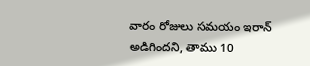వారం రోజులు సమయం ఇరాన్ అడిగిందని, తాము 10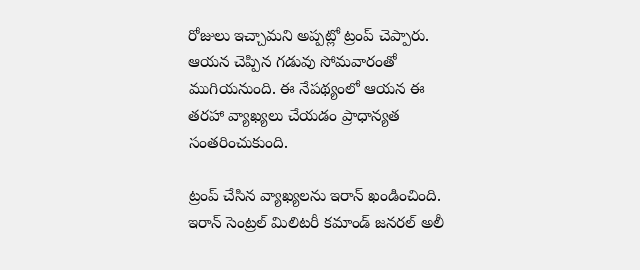రోజులు ఇచ్చామని అప్పట్లో ట్రంప్ చెప్పారు. ఆయన చెప్పిన గడువు సోమవారంతో ముగియనుంది. ఈ నేపథ్యంలో ఆయన ఈ తరహా వ్యాఖ్యలు చేయడం ప్రాధాన్యత సంతరించుకుంది.

ట్రంప్ చేసిన వ్యాఖ్యలను ఇరాన్‌ ఖండించింది. ఇరాన్ సెంట్రల్ మిలిటరీ కమాండ్ జనరల్ అలీ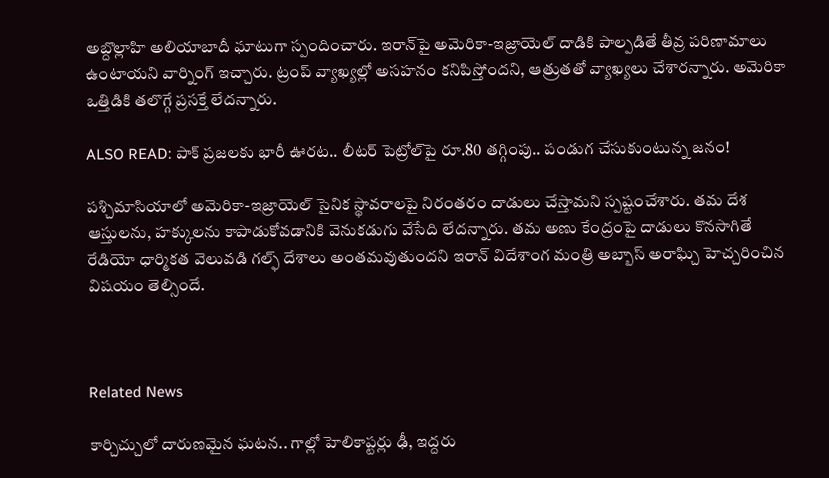అబ్దొల్లాహి అలియాబాదీ ఘాటుగా స్పందించారు. ఇరాన్‌పై అమెరికా-ఇజ్రాయెల్ దాడికి పాల్పడితే తీవ్ర పరిణామాలు ఉంటాయని వార్నింగ్ ఇచ్చారు. ట్రంప్‌ వ్యాఖ్యల్లో అసహనం కనిపిస్తోందని, ఆత్రుతతో వ్యాఖ్యలు చేశారన్నారు. అమెరికా ఒత్తిడికి తలొగ్గే ప్రసక్తే లేదన్నారు.

ALSO READ: పాక్ ప్రజలకు భారీ ఊరట.. లీటర్ పెట్రోల్‌పై రూ.80 తగ్గింపు.. పండుగ చేసుకుంటున్న జనం!

ప‌శ్చిమాసియాలో అమెరికా-ఇజ్రాయెల్ సైనిక స్థావరాలపై నిరంతరం దాడులు చేస్తామని స్పష్టంచేశారు. తమ దేశ ఆస్తులను, హక్కులను కాపాడుకోవడానికి వెనుకడుగు వేసేది లేదన్నారు. తమ అణు కేంద్రంపై దాడులు కొనసాగితే రేడియో ధార్మికత వెలువడి గల్ఫ్ దేశాలు అంతమవుతుందని ఇరాన్ విదేశాంగ మంత్రి అబ్బాస్ అరాఘ్చి హెచ్చరించిన విషయం తెల్సిందే.



Related News

కార్చిచ్చులో దారుణమైన ఘటన.. గాల్లో హెలికాప్టర్లు ఢీ, ఇద్దరు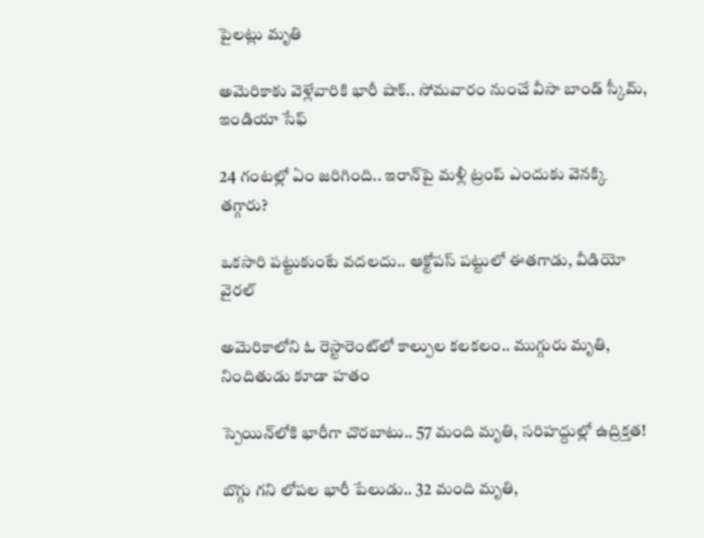పైలట్లు మృతి

అమెరికాకు వెళ్లేవారికి భారీ షాక్.. సోమవారం నుంచే వీసా బాండ్ స్కీమ్, ఇండియా సేఫ్

24 గంటల్లో ఏం జరిగింది.. ఇరాన్‌పై మళ్లీ ట్రంప్ ఎందుకు వెనక్కి తగ్గారు?

ఒకసారి పట్టుకుంటే వదలదు.. ఆక్టోపస్ పట్టులో ఈతగాడు, వీడియో వైరల్

అమెరికాలోని ఓ రెస్టారెంట్‌లో కాల్పుల కలకలం.. ముగ్గురు మృతి, నిందితుడు కూడా హతం

స్పెయిన్‌లోకి భారీగా చొరబాటు.. 57 మంది మృతి, సరిహద్దుల్లో ఉద్రిక్తత!

బొగ్గు గని లోపల భారీ పేలుడు.. 32 మంది మృతి,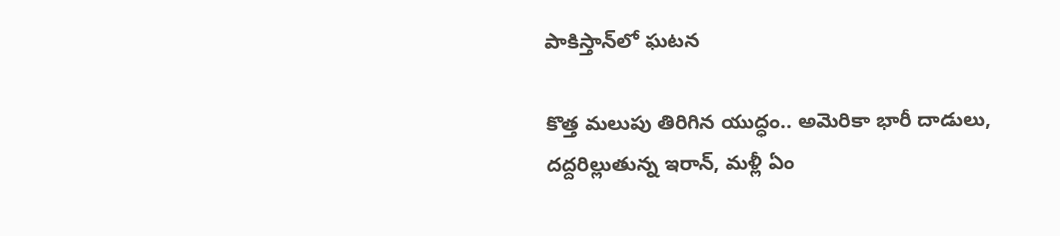పాకిస్తాన్‌లో ఘటన

కొత్త మలుపు తిరిగిన యుద్ధం.. అమెరికా భారీ దాడులు, దద్దరిల్లుతున్న ఇరాన్‌, మళ్లీ ఏం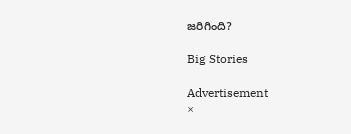జరిగింది?

Big Stories

Advertisement
×